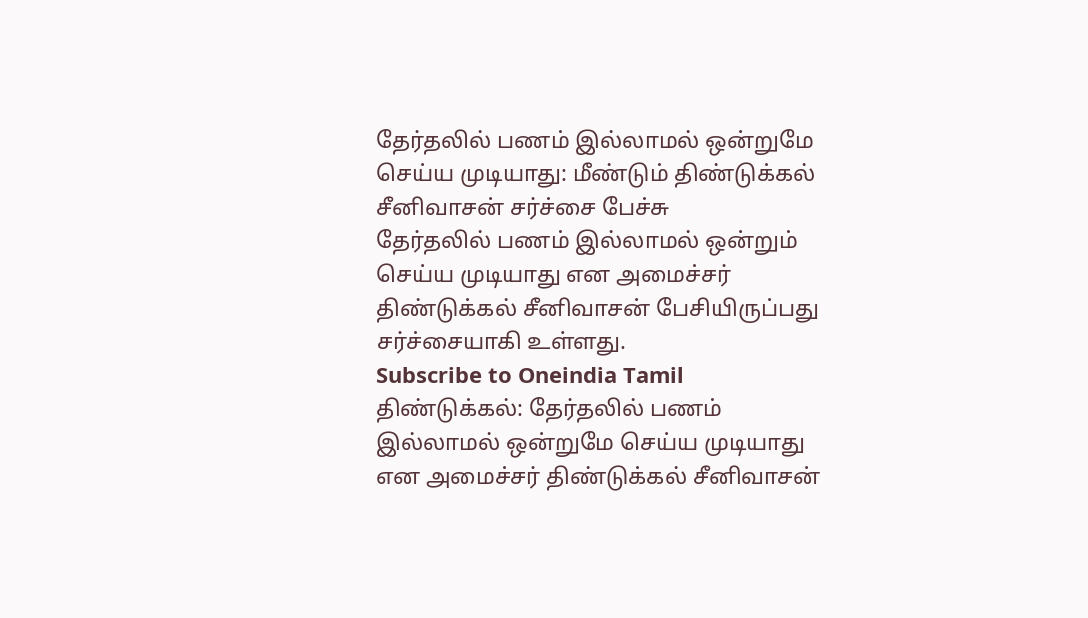தேர்தலில் பணம் இல்லாமல் ஒன்றுமே செய்ய முடியாது: மீண்டும் திண்டுக்கல் சீனிவாசன் சர்ச்சை பேச்சு
தேர்தலில் பணம் இல்லாமல் ஒன்றும் செய்ய முடியாது என அமைச்சர் திண்டுக்கல் சீனிவாசன் பேசியிருப்பது சர்ச்சையாகி உள்ளது.
Subscribe to Oneindia Tamil
திண்டுக்கல்: தேர்தலில் பணம் இல்லாமல் ஒன்றுமே செய்ய முடியாது என அமைச்சர் திண்டுக்கல் சீனிவாசன்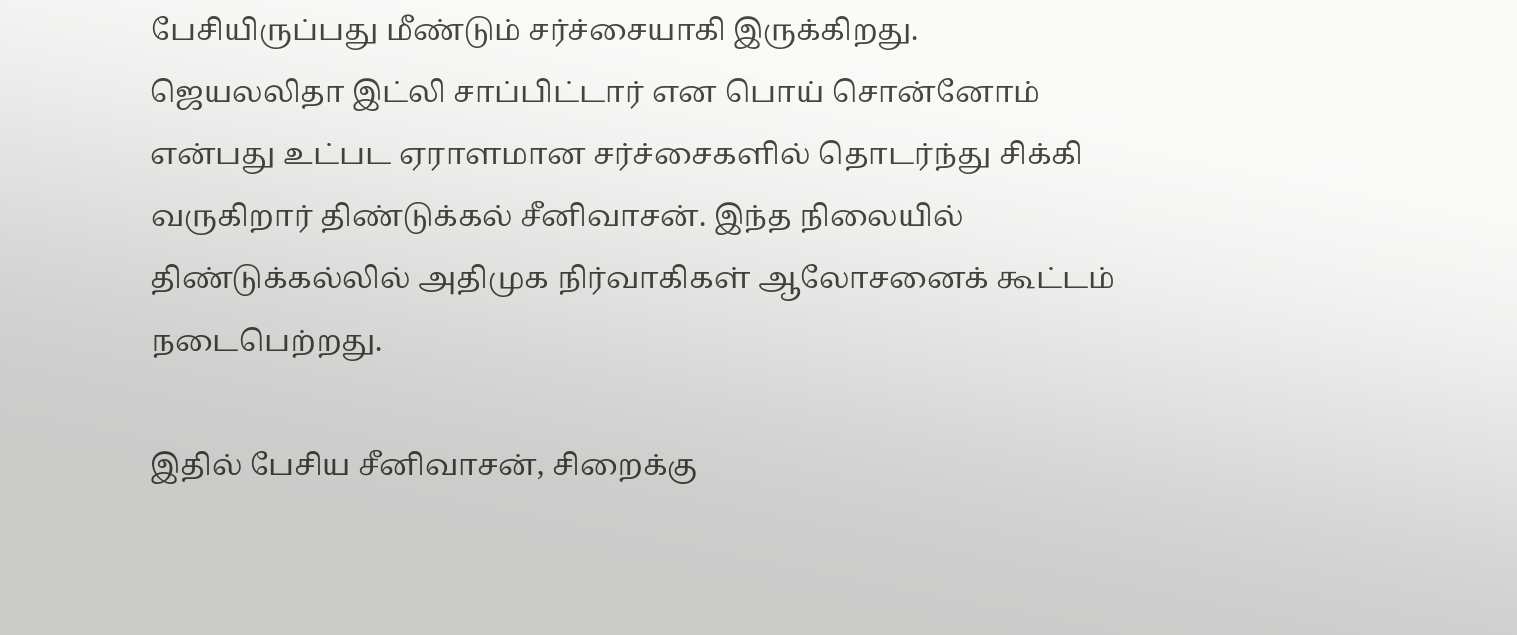பேசியிருப்பது மீண்டும் சர்ச்சையாகி இருக்கிறது.
ஜெயலலிதா இட்லி சாப்பிட்டார் என பொய் சொன்னோம் என்பது உட்பட ஏராளமான சர்ச்சைகளில் தொடர்ந்து சிக்கி வருகிறார் திண்டுக்கல் சீனிவாசன். இந்த நிலையில் திண்டுக்கல்லில் அதிமுக நிர்வாகிகள் ஆலோசனைக் கூட்டம் நடைபெற்றது.

இதில் பேசிய சீனிவாசன், சிறைக்கு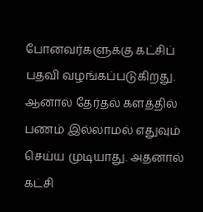போனவர்களுக்கு கட்சிப் பதவி வழங்கப்படுகிறது. ஆனால் தேர்தல் களத்தில் பணம் இல்லாமல் எதுவும் செய்ய முடியாது. அதனால் கட்சி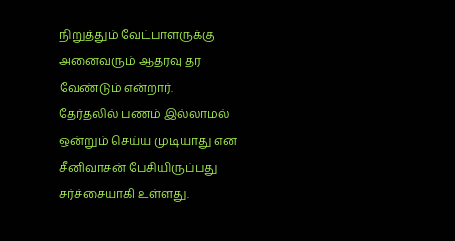நிறுத்தும் வேட்பாளருக்கு அனைவரும் ஆதரவு தர வேண்டும் என்றார்.
தேர்தலில் பணம் இல்லாமல் ஒன்றும் செய்ய முடியாது என சீனிவாசன் பேசியிருப்பது சர்ச்சையாகி உள்ளது.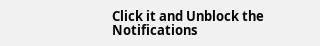Click it and Unblock the Notifications